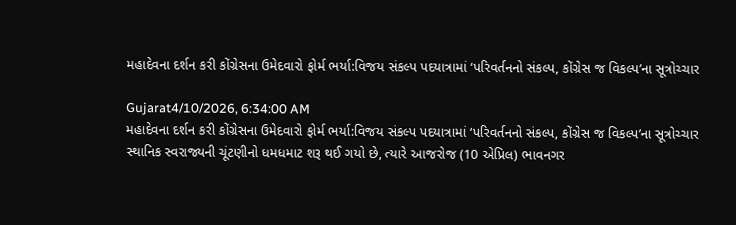મહાદેવના દર્શન કરી કોંગ્રેસના ઉમેદવારો ફોર્મ ભર્યા:વિજય સંકલ્પ પદયાત્રામાં ‘પરિવર્તનનો સંકલ્પ, કોંગ્રેસ જ વિકલ્પ’ના સૂત્રોચ્ચાર

Gujarat4/10/2026, 6:34:00 AM
મહાદેવના દર્શન કરી કોંગ્રેસના ઉમેદવારો ફોર્મ ભર્યા:વિજય સંકલ્પ પદયાત્રામાં ‘પરિવર્તનનો સંકલ્પ, કોંગ્રેસ જ વિકલ્પ’ના સૂત્રોચ્ચાર
સ્થાનિક સ્વરાજ્યની ચૂંટણીનો ધમધમાટ શરૂ થઈ ગયો છે, ત્યારે આજરોજ (10 એપ્રિલ) ભાવનગર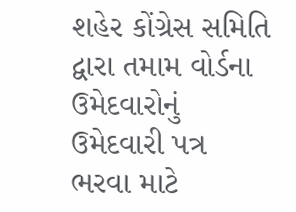શહેર કોંગ્રેસ સમિતિ દ્વારા તમામ વોર્ડના ઉમેદવારોનું ઉમેદવારી પત્ર ભરવા માટે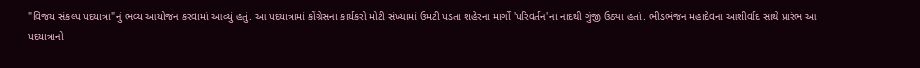"વિજય સંકલ્પ પદયાત્રા"નું ભવ્ય આયોજન કરવામાં આવ્યું હતું. આ પદયાત્રામાં કોંગ્રેસના કાર્યકરો મોટી સંખ્યામાં ઉમટી પડતા શહેરના માર્ગો 'પરિવર્તન'ના નાદથી ગુંજી ઉઠ્યા હતાં. ભીડભંજન મહાદેવના આશીર્વાદ સાથે પ્રારંભ આ પદયાત્રાનો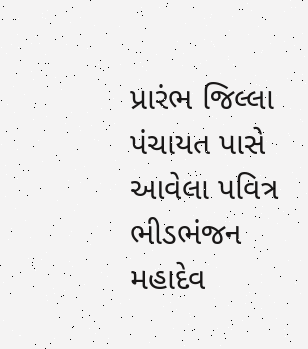પ્રારંભ જિલ્લા પંચાયત પાસે આવેલા પવિત્ર ભીડભંજન મહાદેવ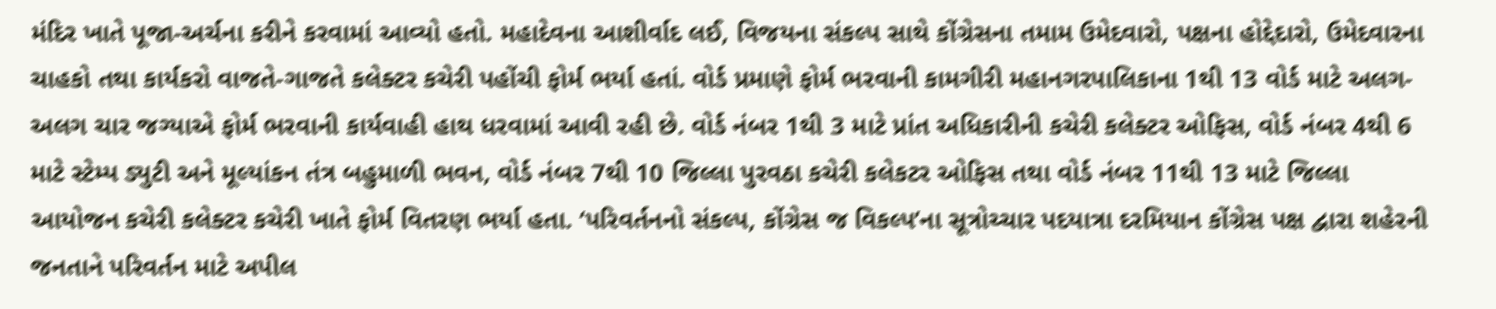મંદિર ખાતે પૂજા-અર્ચના કરીને કરવામાં આવ્યો હતો. મહાદેવના આશીર્વાદ લઈ, વિજયના સંકલ્પ સાથે કોંગ્રેસના તમામ ઉમેદવારો, પક્ષના હોદ્દેદારો, ઉમેદવારના ચાહકો તથા કાર્યકરો વાજતે-ગાજતે કલેક્ટર કચેરી પહોંચી ફોર્મ ભર્યા હતાં. વોર્ડ પ્રમાણે ફોર્મ ભરવાની કામગીરી મહાનગરપાલિકાના 1થી 13 વોર્ડ માટે અલગ-અલગ ચાર જગ્યાએ ફોર્મ ભરવાની કાર્યવાહી હાથ ધરવામાં આવી રહી છે. વોર્ડ નંબર 1થી 3 માટે પ્રાંત અધિકારીની કચેરી કલેક્ટર ઓફિસ, વોર્ડ નંબર 4થી 6 માટે સ્ટેમ્પ ડ્યુટી અને મૂલ્યાંકન તંત્ર બહુમાળી ભવન, વોર્ડ નંબર 7થી 10 જિલ્લા પુરવઠા કચેરી કલેકટર ઓફિસ તથા વોર્ડ નંબર 11થી 13 માટે જિલ્લા આયોજન કચેરી કલેક્ટર કચેરી ખાતે ફોર્મ વિતરણ ભર્યા હતા. ‘પરિવર્તનનો સંકલ્પ, કોંગ્રેસ જ વિકલ્પ’ના સૂત્રોચ્ચાર પદયાત્રા દરમિયાન કોંગ્રેસ પક્ષ દ્વારા શહેરની જનતાને પરિવર્તન માટે અપીલ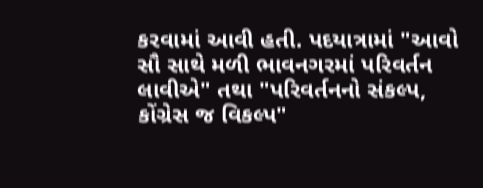કરવામાં આવી હતી. પદયાત્રામાં "આવો સૌ સાથે મળી ભાવનગરમાં પરિવર્તન લાવીએ" તથા "પરિવર્તનનો સંકલ્પ, કોંગ્રેસ જ વિકલ્પ"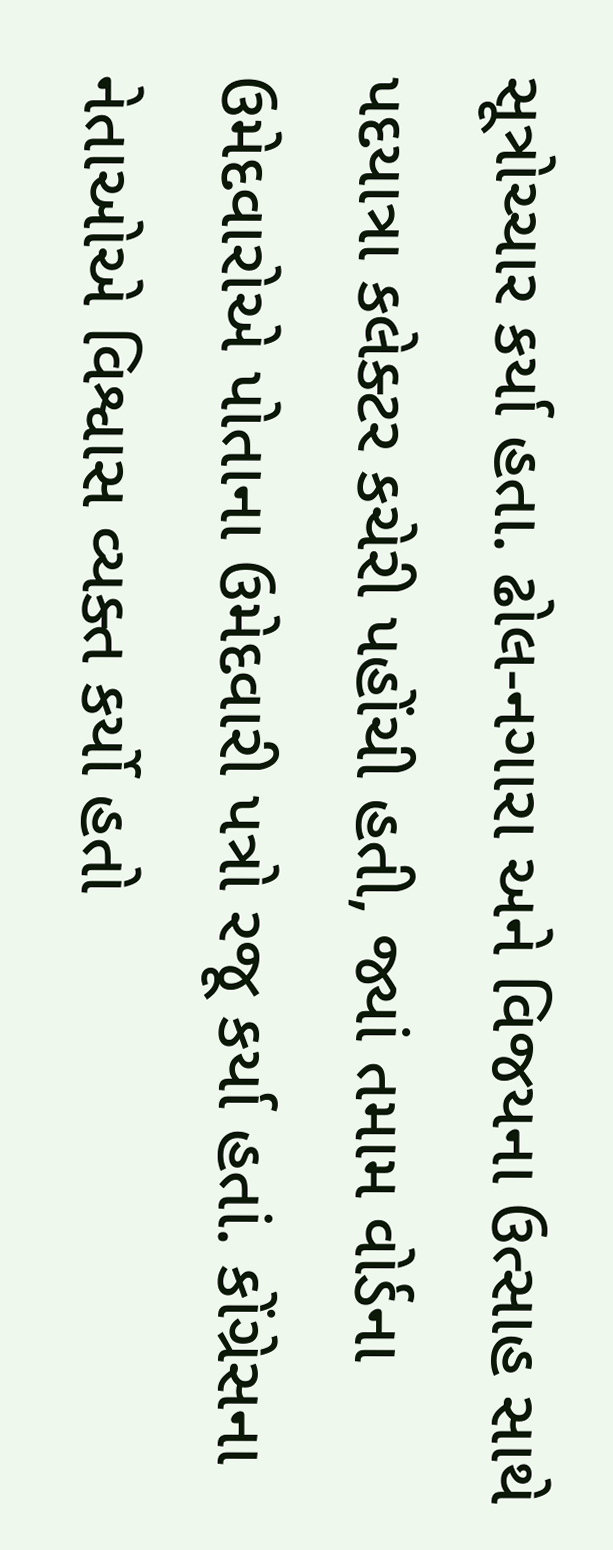સૂત્રોચ્ચાર કર્યા હતા. ઢોલ-નગારા અને વિજયના ઉત્સાહ સાથે પદયાત્રા કલેક્ટર કચેરી પહોંચી હતી, જ્યાં તમામ વોર્ડના ઉમેદવારોએ પોતાના ઉમેદવારી પત્રો રજૂ કર્યા હતાં. કોંગ્રેસના નેતાઓએ વિશ્વાસ વ્યક્ત કર્યો હતો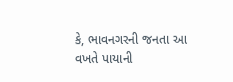કે, ભાવનગરની જનતા આ વખતે પાયાની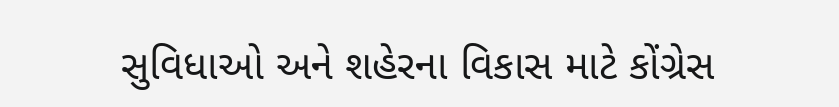સુવિધાઓ અને શહેરના વિકાસ માટે કોંગ્રેસ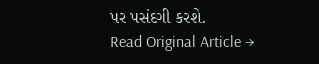પર પસંદગી કરશે.
Read Original Article →